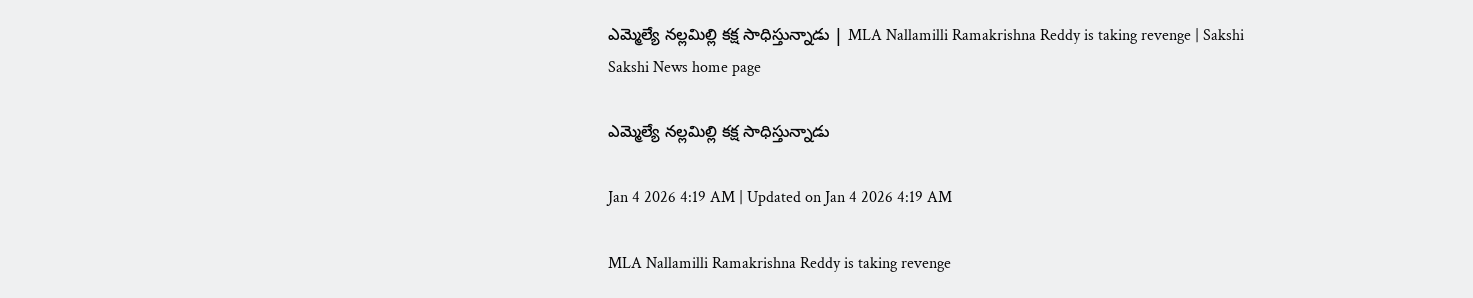ఎమ్మెల్యే నల్లమిల్లి కక్ష సాధిస్తున్నాడు | MLA Nallamilli Ramakrishna Reddy is taking revenge | Sakshi
Sakshi News home page

ఎమ్మెల్యే నల్లమిల్లి కక్ష సాధిస్తున్నాడు

Jan 4 2026 4:19 AM | Updated on Jan 4 2026 4:19 AM

MLA Nallamilli Ramakrishna Reddy is taking revenge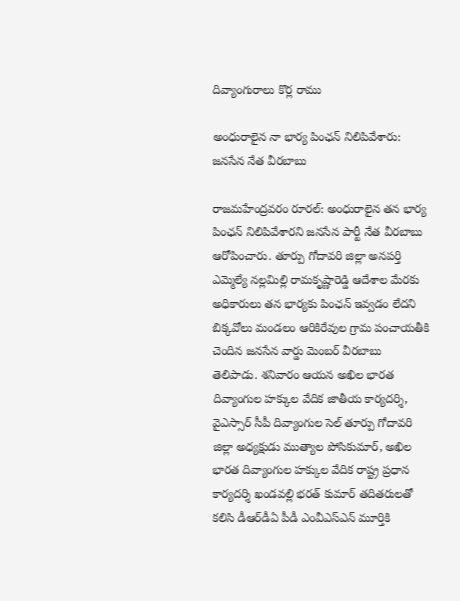దివ్యాంగురాలు కొర్ల రాము

అంధురాలైన నా భార్య పింఛన్‌ నిలిపివేశారు: జనసేన నేత వీరబాబు

రాజమహేంద్రవరం రూరల్‌: అంధురాలైన తన భార్య పింఛన్‌ నిలిపివేశారని జనసేన పార్టీ నేత వీరబాబు ఆరోపించారు. తూర్పు గోదావరి జిల్లా అనపర్తి ఎమ్మెల్యే నల్లమిల్లి రామకృష్ణారెడ్డి ఆదేశాల మేరకు అధికారులు తన భార్యకు పింఛన్‌ ఇవ్వడం లేదని బిక్కవోలు మండలం ఆరికిరేవుల గ్రామ పంచాయతీకి చెందిన జనసేన వార్డు మెంబర్‌ వీరబాబు తెలిపాడు. శనివారం ఆయన అఖిల భారత దివ్యాంగుల హక్కుల వేదిక జాతీయ కార్యదర్శి, వైఎస్సార్‌ సీపీ దివ్యాంగుల సెల్‌ తూర్పు గోదావరి జిల్లా అధ్యక్షుడు ముత్యాల పోసికుమార్, అఖిల భారత దివ్యాంగుల హక్కుల వేదిక రాష్ట్ర ప్రధాన కార్యదర్శి ఖండవల్లి భరత్‌ కుమార్‌ తదితరులతో కలిసి డీఆర్‌డీఏ పీడీ ఎంవీఎస్‌ఎన్‌ మూర్తికి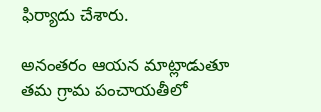ఫిర్యాదు చేశారు.

అనంతరం ఆయన మాట్లాడుతూ తమ గ్రామ పంచాయతీలో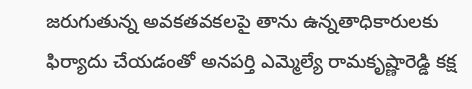జరుగుతున్న అవకతవకలపై తాను ఉన్నతాధికారులకు ఫిర్యాదు చేయడంతో అనపర్తి ఎమ్మెల్యే రామకృష్ణారెడ్డి కక్ష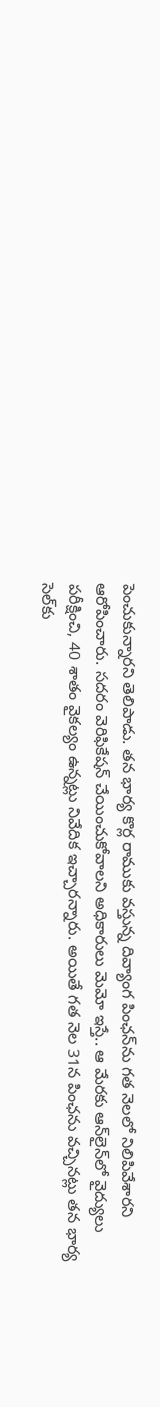పెంచుకున్నారని తెలిపాడు. తన భార్య కొర్ల రాముకు వస్తున్న దివ్యాంగ పింఛన్‌ను గత నెలలో నిలిపివేశారని ఆరోపించారు. సదరం వెరిఫికేషన్‌ చేయించుకోవాలని అధికారులు మెమో ఇస్తే.. ఆ మేరకు ఆన్‌లైన్‌లో వైద్యులు పరీక్షించి, 40 శాతం వైకల్యం ఉన్నట్లు నివేదిక ఇచ్చారన్నారు. అయితే గత నెల 31న పింఛను వచ్చినట్లు తన భార్య సెల్‌కు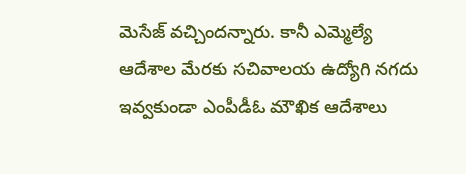మెసేజ్‌ వచ్చిందన్నారు. కానీ ఎమ్మెల్యే ఆదేశాల మేరకు సచివాలయ ఉద్యోగి నగదు ఇవ్వకుండా ఎంపీడీఓ మౌఖిక ఆదేశాలు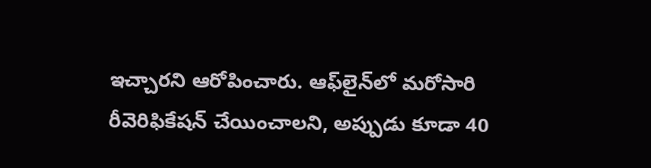ఇచ్చారని ఆరోపించారు. ఆఫ్‌లైన్‌లో మరోసారి రీవెరిఫికేషన్‌ చేయించాలని, అప్పుడు కూడా 40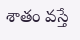శాతం వస్తే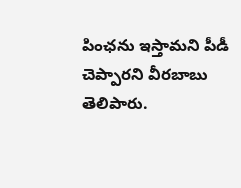పింఛను ఇస్తామని పీడీ చెప్పారని వీరబాబు తెలిపారు.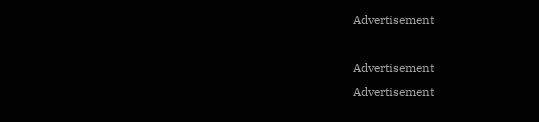Advertisement

Advertisement
Advertisement